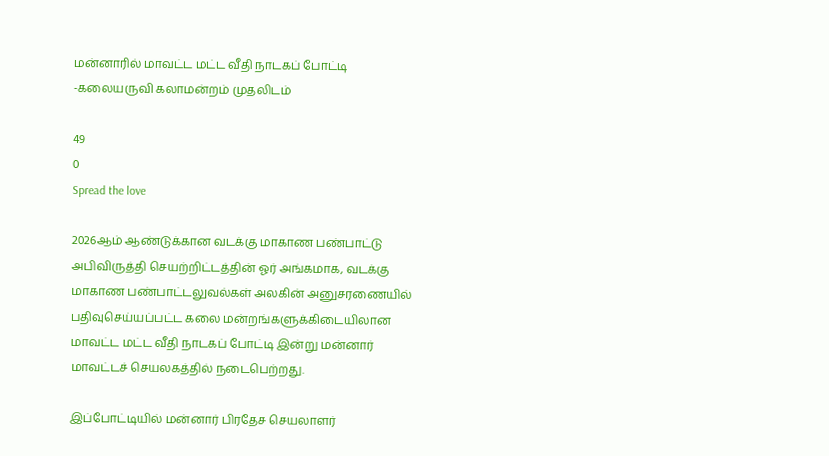மன்னாரில் மாவட்ட மட்ட வீதி நாடகப் போட்டி -கலையருவி கலாமன்றம் முதலிடம்

49
0
Spread the love

2026ஆம் ஆண்டுக்கான வடக்கு மாகாண பண்பாட்டு அபிவிருத்தி செயற்றிட்டத்தின் ஓர் அங்கமாக, வடக்கு மாகாண பண்பாட்டலுவல்கள் அலகின் அனுசரணையில் பதிவுசெய்யப்பட்ட கலை மன்றங்களுக்கிடையிலான மாவட்ட மட்ட வீதி நாடகப் போட்டி இன்று மன்னார் மாவட்டச் செயலகத்தில் நடைபெற்றது.

இப்போட்டியில் மன்னார் பிரதேச செயலாளர்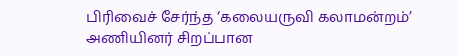பிரிவைச் சேர்ந்த ‘கலையருவி கலாமன்றம்’ அணியினர் சிறப்பான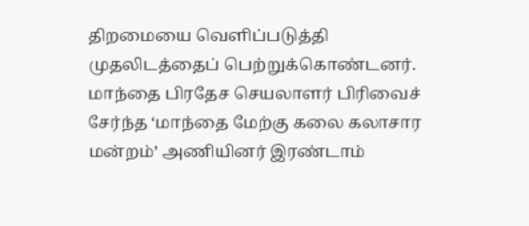திறமையை வெளிப்படுத்தி முதலிடத்தைப் பெற்றுக்கொண்டனர். மாந்தை பிரதேச செயலாளர் பிரிவைச் சேர்ந்த ‘மாந்தை மேற்கு கலை கலாசார மன்றம்’ அணியினர் இரண்டாம்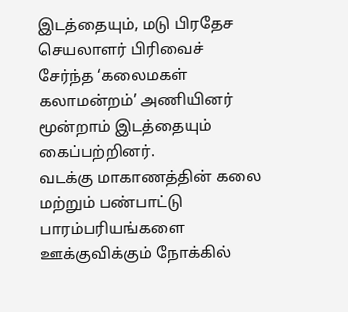இடத்தையும், மடு பிரதேச செயலாளர் பிரிவைச் சேர்ந்த ‘கலைமகள் கலாமன்றம்’ அணியினர் மூன்றாம் இடத்தையும் கைப்பற்றினர்.
வடக்கு மாகாணத்தின் கலை மற்றும் பண்பாட்டு பாரம்பரியங்களை ஊக்குவிக்கும் நோக்கில்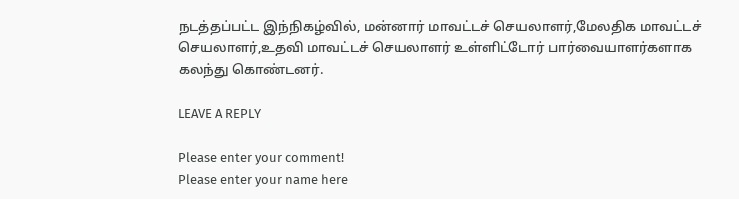நடத்தப்பட்ட இந்நிகழ்வில், மன்னார் மாவட்டச் செயலாளர்,மேலதிக மாவட்டச் செயலாளர்,உதவி மாவட்டச் செயலாளர் உள்ளிட்டோர் பார்வையாளர்களாக கலந்து கொண்டனர்.

LEAVE A REPLY

Please enter your comment!
Please enter your name here